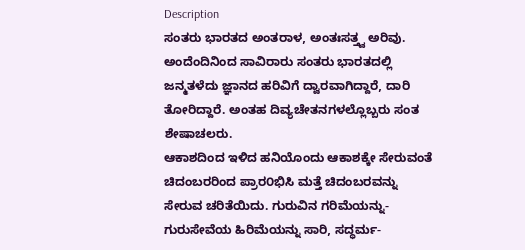Description
ಸಂತರು ಭಾರತದ ಅಂತರಾಳ, ಅಂತಃಸತ್ತ್ವ ಅರಿವು. ಅಂದೆಂದಿನಿಂದ ಸಾವಿರಾರು ಸಂತರು ಭಾರತದಲ್ಲಿ ಜನ್ಮತಳೆದು ಜ್ಞಾನದ ಹರಿವಿಗೆ ದ್ವಾರವಾಗಿದ್ದಾರೆ, ದಾರಿ ತೋರಿದ್ದಾರೆ. ಅಂತಹ ದಿವ್ಯಚೇತನಗಳಲ್ಲೊಬ್ಬರು ಸಂತ ಶೇಷಾಚಲರು.
ಆಕಾಶದಿಂದ ಇಳಿದ ಹನಿಯೊಂದು ಆಕಾಶಕ್ಕೇ ಸೇರುವಂತೆ ಚಿದಂಬರರಿಂದ ಪ್ರಾರ೦ಭಿಸಿ ಮತ್ತೆ ಚಿದಂಬರವನ್ನು ಸೇರುವ ಚರಿತೆಯಿದು. ಗುರುವಿನ ಗರಿಮೆಯನ್ನು-ಗುರುಸೇವೆಯ ಹಿರಿಮೆಯನ್ನು ಸಾರಿ, ಸದ್ಧರ್ಮ-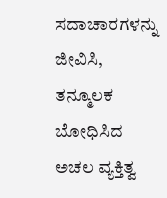ಸದಾಚಾರಗಳನ್ನು ಜೀವಿಸಿ, ತನ್ಮೂಲಕ ಬೋಧಿಸಿದ ಅಚಲ ವ್ಯಕ್ತಿತ್ವ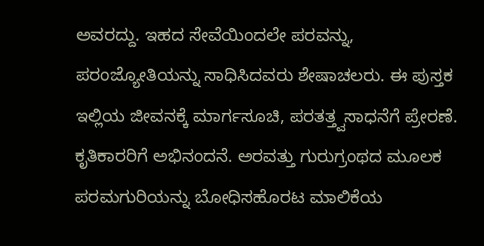ಅವರದ್ದು. ಇಹದ ಸೇವೆಯಿಂದಲೇ ಪರವನ್ನು, ಪರಂಜ್ಯೋತಿಯನ್ನು ಸಾಧಿಸಿದವರು ಶೇಷಾಚಲರು. ಈ ಪುಸ್ತಕ ಇಲ್ಲಿಯ ಜೀವನಕ್ಕೆ ಮಾರ್ಗಸೂಚಿ, ಪರತತ್ತ್ವಸಾಧನೆಗೆ ಪ್ರೇರಣೆ.
ಕೃತಿಕಾರರಿಗೆ ಅಭಿನಂದನೆ. ಅರವತ್ತು ಗುರುಗ್ರಂಥದ ಮೂಲಕ ಪರಮಗುರಿಯನ್ನು ಬೋಧಿಸಹೊರಟ ಮಾಲಿಕೆಯ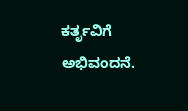ಕರ್ತೃವಿಗೆ ಅಭಿವಂದನೆ.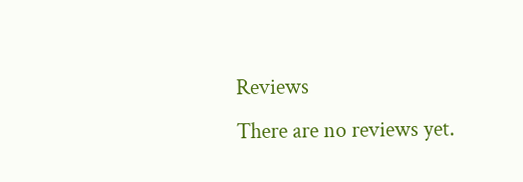Reviews
There are no reviews yet.